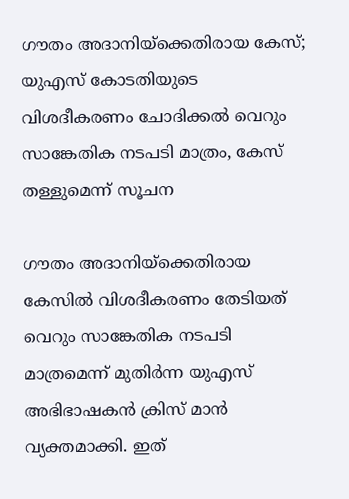ഗൗതം അദാനിയ്ക്കെതിരായ കേസ്; യുഎസ് കോടതിയുടെ വിശദീകരണം ചോദിക്കൽ വെറും സാങ്കേതിക നടപടി മാത്രം, കേസ് തള്ളുമെന്ന് സൂചന

ഗൗതം അദാനിയ്ക്കെതിരായ കേസിൽ വിശദീകരണം തേടിയത് വെറും സാങ്കേതിക നടപടി മാത്രമെന്ന് മുതിർന്ന യുഎസ് അഭിഭാഷകൻ ക്രിസ് മാൻ വ്യക്തമാക്കി. ഇത്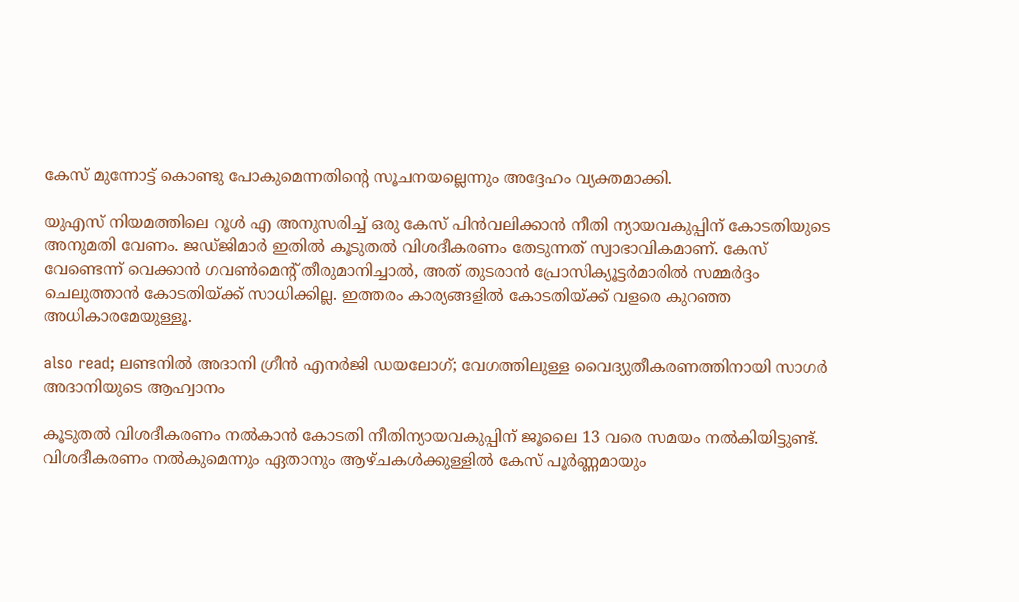കേസ് മുന്നോട്ട് കൊണ്ടു പോകുമെന്നതിന്റെ സൂചനയല്ലെന്നും അദ്ദേഹം വ്യക്തമാക്കി.

യുഎസ് നിയമത്തിലെ റൂൾ എ അനുസരിച്ച് ഒരു കേസ് പിൻവലിക്കാൻ നീതി ന്യായവകുപ്പിന് കോടതിയുടെ അനുമതി വേണം. ജഡ്ജിമാർ ഇതിൽ കൂടുതൽ വിശദീകരണം തേടുന്നത് സ്വാഭാവികമാണ്. കേസ് വേണ്ടെന്ന് വെക്കാൻ ഗവൺമെന്റ് തീരുമാനിച്ചാൽ, അത് തുടരാൻ പ്രോസിക്യൂട്ടർമാരിൽ സമ്മർദ്ദം ചെലുത്താൻ കോടതിയ്ക്ക് സാധിക്കില്ല. ഇത്തരം കാര്യങ്ങളിൽ കോടതിയ്ക്ക് വളരെ കുറഞ്ഞ അധികാരമേയുള്ളൂ.

also read; ലണ്ടനിൽ അദാനി ഗ്രീൻ എനർജി ഡയലോഗ്; വേഗത്തിലുള്ള വൈദ്യുതീകരണത്തിനായി സാഗർ അദാനിയുടെ ആഹ്വാനം

കൂടുതൽ വിശദീകരണം നൽകാൻ കോടതി നീതിന്യായവകുപ്പിന് ജൂലൈ 13 വരെ സമയം നൽകിയിട്ടുണ്ട്. വിശദീകരണം നൽകുമെന്നും ഏതാനും ആഴ്ചകൾക്കുള്ളിൽ കേസ് പൂർണ്ണമായും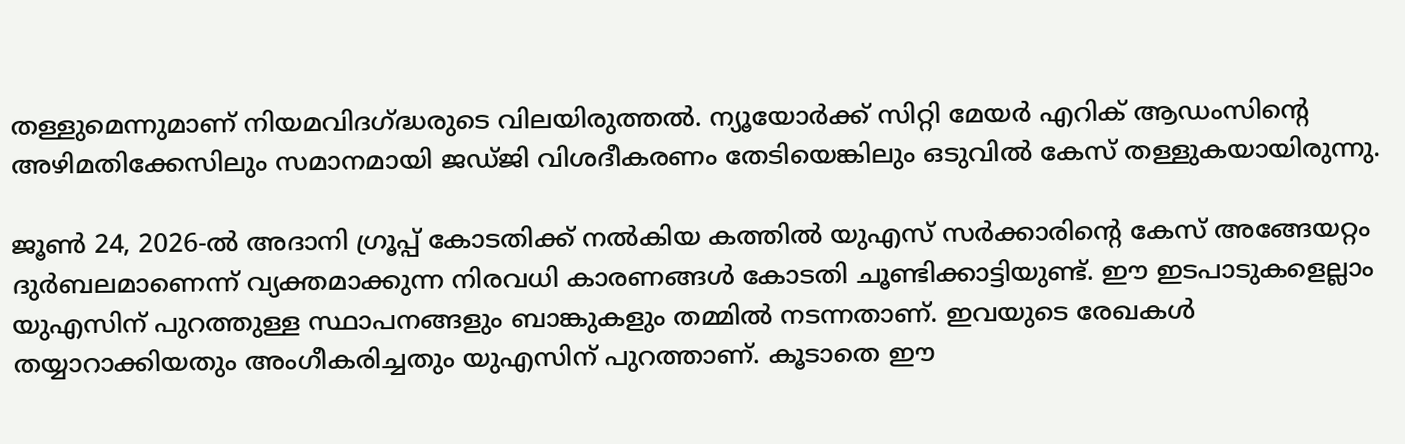തള്ളുമെന്നുമാണ് നിയമവിദഗ്ദ്ധരുടെ വിലയിരുത്തൽ. ന്യൂയോർക്ക് സിറ്റി മേയർ എറിക് ആഡംസിന്റെ അഴിമതിക്കേസിലും സമാനമായി ജഡ്ജി വിശദീകരണം തേടിയെങ്കിലും ഒടുവിൽ കേസ് തള്ളുകയായിരുന്നു.

ജൂൺ 24, 2026-ൽ അദാനി ഗ്രൂപ്പ് കോടതിക്ക് നൽകിയ കത്തിൽ യുഎസ് സർക്കാരിന്റെ കേസ് അങ്ങേയറ്റം ദുർബലമാണെന്ന് വ്യക്തമാക്കുന്ന നിരവധി കാരണങ്ങൾ കോടതി ചൂണ്ടിക്കാട്ടിയുണ്ട്. ഈ ഇടപാടുകളെല്ലാം യുഎസിന് പുറത്തുള്ള സ്ഥാപനങ്ങളും ബാങ്കുകളും തമ്മിൽ നടന്നതാണ്. ഇവയുടെ രേഖകൾ തയ്യാറാക്കിയതും അംഗീകരിച്ചതും യുഎസിന് പുറത്താണ്. കൂടാതെ ഈ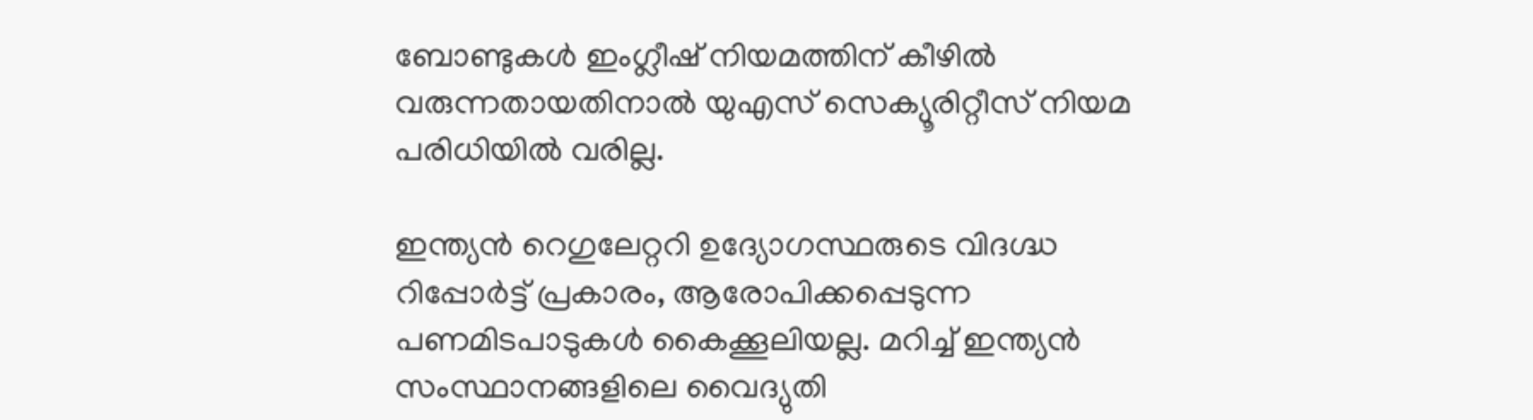ബോണ്ടുകൾ ഇംഗ്ലീഷ് നിയമത്തിന് കീഴിൽ വരുന്നതായതിനാൽ യുഎസ് സെക്യൂരിറ്റീസ് നിയമ പരിധിയിൽ വരില്ല.

ഇന്ത്യൻ റെഗുലേറ്ററി ഉദ്യോഗസ്ഥരുടെ വിദഗ്ദ്ധ റിപ്പോർട്ട് പ്രകാരം, ആരോപിക്കപ്പെടുന്ന പണമിടപാടുകൾ കൈക്കൂലിയല്ല. മറിച്ച് ഇന്ത്യൻ സംസ്ഥാനങ്ങളിലെ വൈദ്യുതി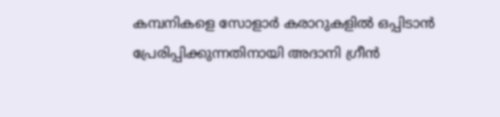കമ്പനികളെ സോളാർ കരാറുകളിൽ ഒപ്പിടാൻ പ്രേരിപ്പിക്കുന്നതിനായി അദാനി ഗ്രീൻ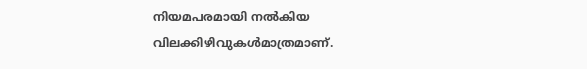നിയമപരമായി നൽകിയ വിലക്കിഴിവുകൾമാത്രമാണ്.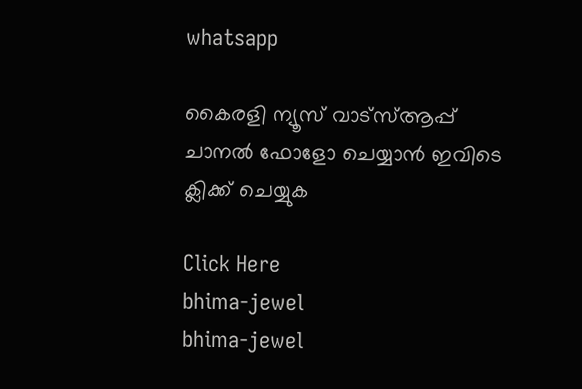whatsapp

കൈരളി ന്യൂസ് വാട്‌സ്ആപ്പ് ചാനല്‍ ഫോളോ ചെയ്യാന്‍ ഇവിടെ ക്ലിക്ക് ചെയ്യുക

Click Here
bhima-jewel
bhima-jewel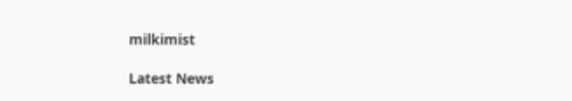milkimist

Latest News